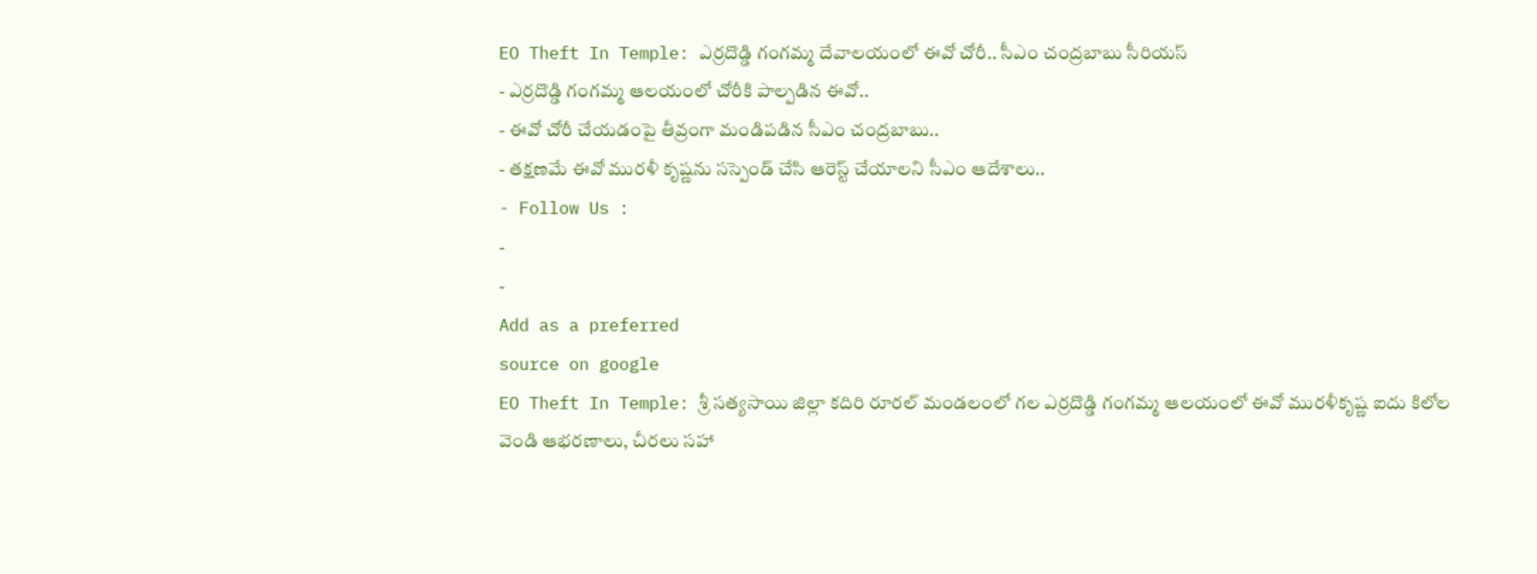EO Theft In Temple: ఎర్రదొడ్డి గంగమ్మ దేవాలయంలో ఈవో చోరీ.. సీఎం చంద్రబాబు సీరియస్
- ఎర్రదొడ్డి గంగమ్మ ఆలయంలో చోరీకి పాల్పడిన ఈవో..
- ఈవో చోరీ చేయడంపై తీవ్రంగా మండిపడిన సీఎం చంద్రబాబు..
- తక్షణమే ఈవో మురళీ కృష్ణను సస్పెండ్ చేసి ఆరెస్ట్ చేయాలని సీఎం ఆదేశాలు..
- Follow Us :
-
-
Add as a preferred
source on google
EO Theft In Temple: శ్రీ సత్యసాయి జిల్లా కదిరి రూరల్ మండలంలో గల ఎర్రదొడ్డి గంగమ్మ ఆలయంలో ఈవో మురళీకృష్ణ ఐదు కిలోల వెండి ఆభరణాలు, చీరలు సహా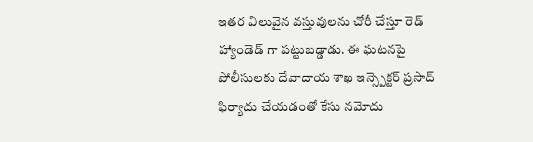ఇతర విలువైన వస్తువులను చోరీ చేస్తూ రెడ్ హ్యాండెడ్ గా పట్టుబడ్డాడు. ఈ ఘటనపై పోలీసులకు దేవాదాయ శాఖ ఇన్స్పెక్టర్ ప్రసాద్ ఫిర్యాదు చేయడంతో కేసు నమోదు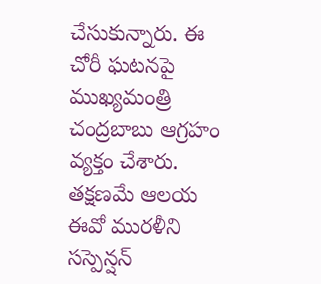చేసుకున్నారు. ఈ చోరీ ఘటనపై ముఖ్యమంత్రి చంద్రబాబు ఆగ్రహం వ్యక్తం చేశారు. తక్షణమే ఆలయ ఈవో మురళీని సస్పెన్షన్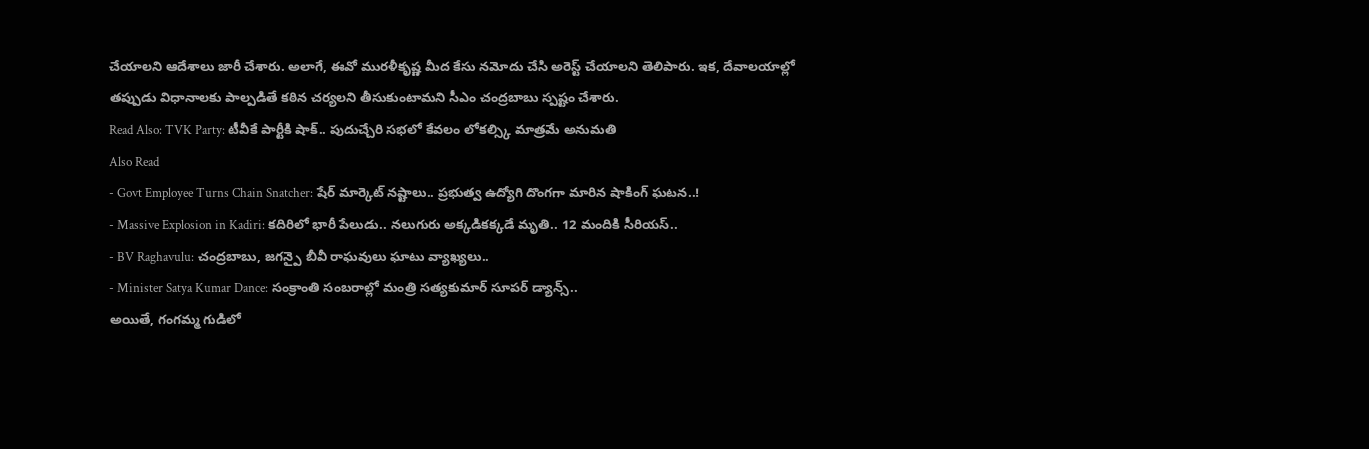చేయాలని ఆదేశాలు జారీ చేశారు. అలాగే, ఈవో మురళీకృష్ణ మీద కేసు నమోదు చేసి అరెస్ట్ చేయాలని తెలిపారు. ఇక, దేవాలయాల్లో తప్పుడు విధానాలకు పాల్పడితే కఠిన చర్యలని తీసుకుంటామని సీఎం చంద్రబాబు స్పష్టం చేశారు.
Read Also: TVK Party: టీవీకే పార్టీకి షాక్.. పుదుచ్చేరి సభలో కేవలం లోకల్స్కి మాత్రమే అనుమతి
Also Read
- Govt Employee Turns Chain Snatcher: షేర్ మార్కెట్ నష్టాలు.. ప్రభుత్వ ఉద్యోగి దొంగగా మారిన షాకింగ్ ఘటన..!
- Massive Explosion in Kadiri: కదిరిలో భారీ పేలుడు.. నలుగురు అక్కడికక్కడే మృతి.. 12 మందికి సీరియస్..
- BV Raghavulu: చంద్రబాబు, జగన్పై బీవీ రాఘవులు ఘాటు వ్యాఖ్యలు..
- Minister Satya Kumar Dance: సంక్రాంతి సంబరాల్లో మంత్రి సత్యకుమార్ సూపర్ డ్యాన్స్..
అయితే, గంగమ్మ గుడిలో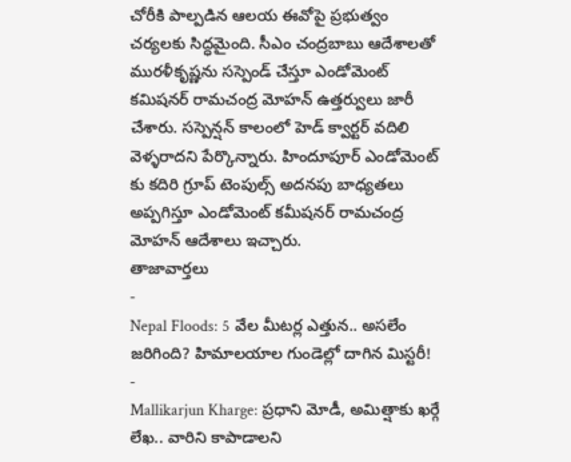చోరీకి పాల్పడిన ఆలయ ఈవోపై ప్రభుత్వం చర్యలకు సిద్ధమైంది. సీఎం చంద్రబాబు ఆదేశాలతో మురళీకృష్ణను సస్పెండ్ చేస్తూ ఎండోమెంట్ కమిషనర్ రామచంద్ర మోహన్ ఉత్తర్వులు జారీ చేశారు. సస్పెన్షన్ కాలంలో హెడ్ క్వార్టర్ వదిలి వెళ్ళరాదని పేర్కొన్నారు. హిందూపూర్ ఎండోమెంట్ కు కదిరి గ్రూప్ టెంపుల్స్ అదనపు బాధ్యతలు అప్పగిస్తూ ఎండోమెంట్ కమీషనర్ రామచంద్ర మోహన్ ఆదేశాలు ఇచ్చారు.
తాజావార్తలు
-
Nepal Floods: 5 వేల మీటర్ల ఎత్తున.. అసలేం జరిగింది? హిమాలయాల గుండెల్లో దాగిన మిస్టరీ!
-
Mallikarjun Kharge: ప్రధాని మోడీ, అమిత్షాకు ఖర్గే లేఖ.. వారిని కాపాడాలని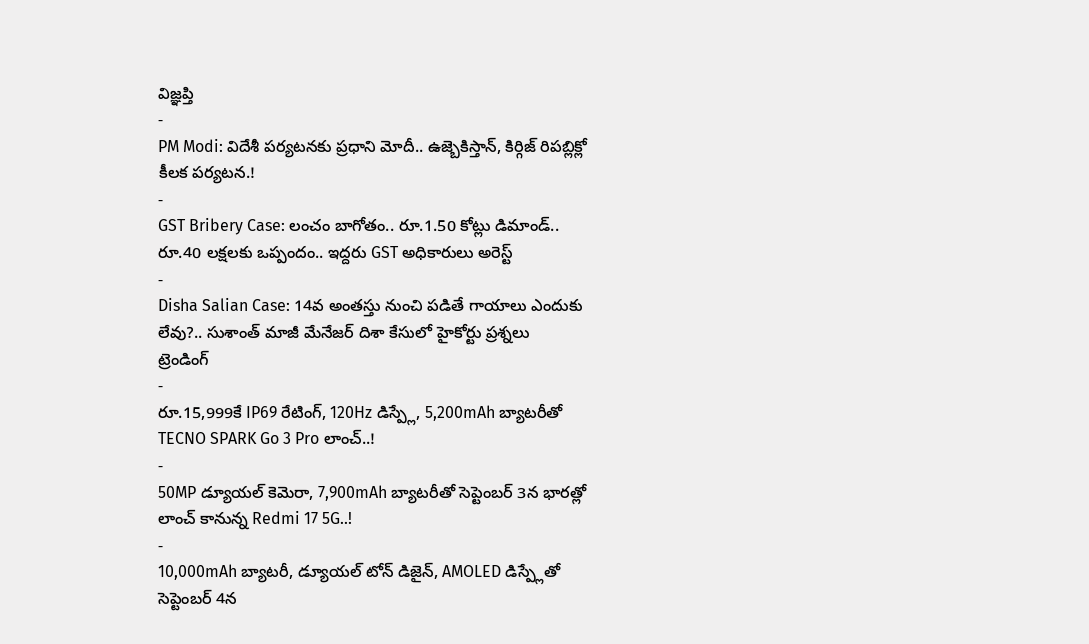విజ్ఞప్తి
-
PM Modi: విదేశీ పర్యటనకు ప్రధాని మోదీ.. ఉజ్బెకిస్తాన్, కిర్గిజ్ రిపబ్లిక్లో కీలక పర్యటన.!
-
GST Bribery Case: లంచం బాగోతం.. రూ.1.50 కోట్లు డిమాండ్.. రూ.40 లక్షలకు ఒప్పందం.. ఇద్దరు GST అధికారులు అరెస్ట్
-
Disha Salian Case: 14వ అంతస్తు నుంచి పడితే గాయాలు ఎందుకు లేవు?.. సుశాంత్ మాజీ మేనేజర్ దిశా కేసులో హైకోర్టు ప్రశ్నలు
ట్రెండింగ్
-
రూ.15,999కే IP69 రేటింగ్, 120Hz డిస్ప్లే, 5,200mAh బ్యాటరీతో TECNO SPARK Go 3 Pro లాంచ్..!
-
50MP డ్యూయల్ కెమెరా, 7,900mAh బ్యాటరీతో సెప్టెంబర్ 3న భారత్లో లాంచ్ కానున్న Redmi 17 5G..!
-
10,000mAh బ్యాటరీ, డ్యూయల్ టోన్ డిజైన్, AMOLED డిస్ప్లేతో సెప్టెంబర్ 4న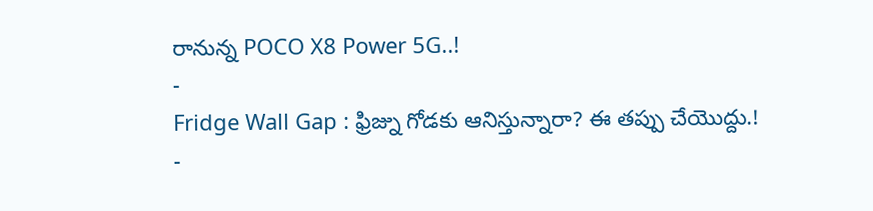రానున్న POCO X8 Power 5G..!
-
Fridge Wall Gap : ఫ్రిజ్ను గోడకు ఆనిస్తున్నారా? ఈ తప్పు చేయొద్దు.!
-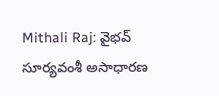Mithali Raj: వైభవ్ సూర్యవంశీ అసాధారణ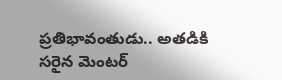ప్రతిభావంతుడు.. అతడికి సరైన మెంటర్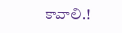కావాలి.!